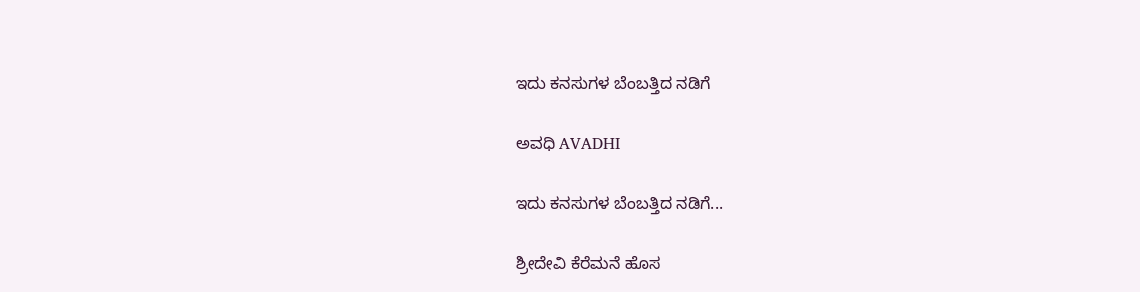ಇದು ಕನಸುಗಳ ಬೆಂಬತ್ತಿದ ನಡಿಗೆ‍

ಅವಧಿ AVADHI

ಇದು ಕನಸುಗಳ ಬೆಂಬತ್ತಿದ ನಡಿಗೆ...

ಶ್ರೀದೇವಿ ಕೆರೆಮನೆ ಹೊಸ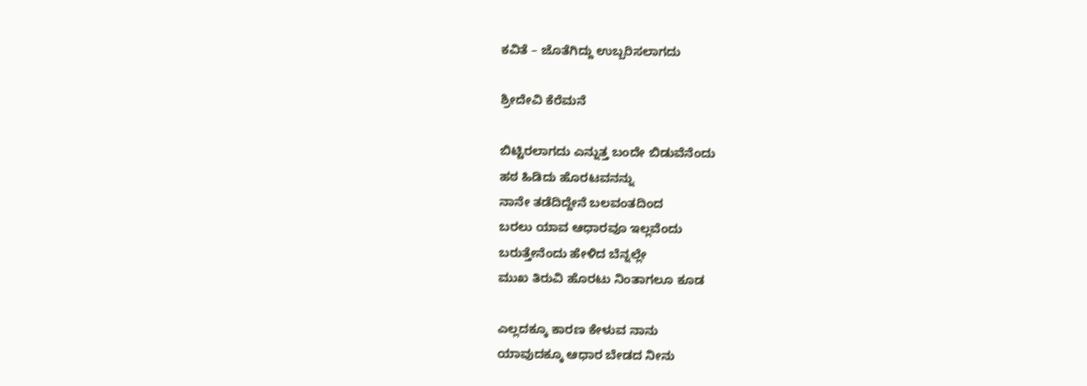ಕವಿತೆ – ಜೊತೆಗಿದ್ದು ಉಬ್ಬರಿಸಲಾಗದು

ಶ್ರೀದೇವಿ ಕೆರೆಮನೆ

ಬಿಟ್ಟಿರಲಾಗದು ಎನ್ನುತ್ತ ಬಂದೇ ಬಿಡುವೆನೆಂದು
ಹಠ ಹಿಡಿದು ಹೊರಟವನನ್ನು
ನಾನೇ ತಡೆದಿದ್ದೇನೆ ಬಲವಂತದಿಂದ
ಬರಲು ಯಾವ ಆಧಾರವೂ ಇಲ್ಲವೆಂದು
ಬರುತ್ತೇನೆಂದು ಹೇಳಿದ ಬೆನ್ನಲ್ಲೇ
ಮುಖ ತಿರುವಿ ಹೊರಟು ನಿಂತಾಗಲೂ ಕೂಡ

ಎಲ್ಲದಕ್ಕೂ ಕಾರಣ ಕೇಳುವ ನಾನು
ಯಾವುದಕ್ಕೂ ಆಧಾರ ಬೇಡದ ನೀನು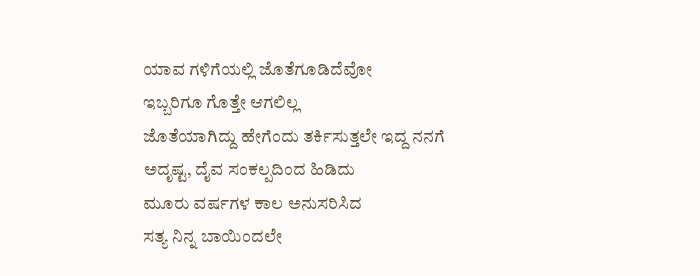ಯಾವ ಗಳಿಗೆಯಲ್ಲಿ ಜೊತೆಗೂಡಿದೆವೋ
ಇಬ್ಬರಿಗೂ ಗೊತ್ತೇ ಆಗಲಿಲ್ಲ
ಜೊತೆಯಾಗಿದ್ದು ಹೇಗೆಂದು ತರ್ಕಿಸುತ್ತಲೇ ಇದ್ದ ನನಗೆ
ಅದೃಷ್ಟ, ದೈವ ಸಂಕಲ್ಪದಿಂದ ಹಿಡಿದು
ಮೂರು ವರ್ಷಗಳ ಕಾಲ ಅನುಸರಿಸಿದ
ಸತ್ಯ ನಿನ್ನ ಬಾಯಿಂದಲೇ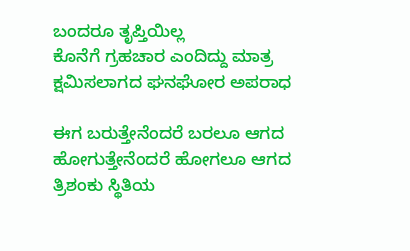ಬಂದರೂ ತೃಪ್ತಿಯಿಲ್ಲ
ಕೊನೆಗೆ ಗ್ರಹಚಾರ ಎಂದಿದ್ದು ಮಾತ್ರ
ಕ್ಷಮಿಸಲಾಗದ ಘನಘೋರ ಅಪರಾಧ

ಈಗ ಬರುತ್ತೇನೆಂದರೆ ಬರಲೂ ಆಗದ
ಹೋಗುತ್ತೇನೆಂದರೆ ಹೋಗಲೂ ಆಗದ
ತ್ರಿಶಂಕು ಸ್ಥಿತಿಯ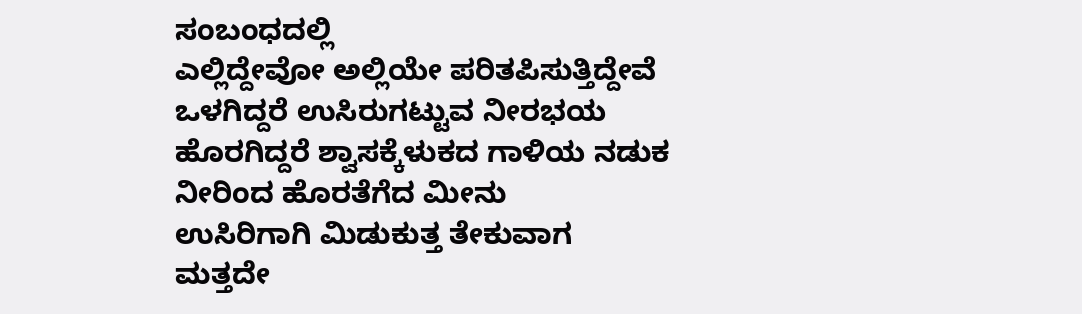ಸಂಬಂಧದಲ್ಲಿ
ಎಲ್ಲಿದ್ದೇವೋ ಅಲ್ಲಿಯೇ ಪರಿತಪಿಸುತ್ತಿದ್ದೇವೆ
ಒಳಗಿದ್ದರೆ ಉಸಿರುಗಟ್ಟುವ ನೀರಭಯ
ಹೊರಗಿದ್ದರೆ ಶ್ವಾಸಕ್ಕೆಳುಕದ ಗಾಳಿಯ ನಡುಕ
ನೀರಿಂದ ಹೊರತೆಗೆದ ಮೀನು
ಉಸಿರಿಗಾಗಿ ಮಿಡುಕುತ್ತ ತೇಕುವಾಗ
ಮತ್ತದೇ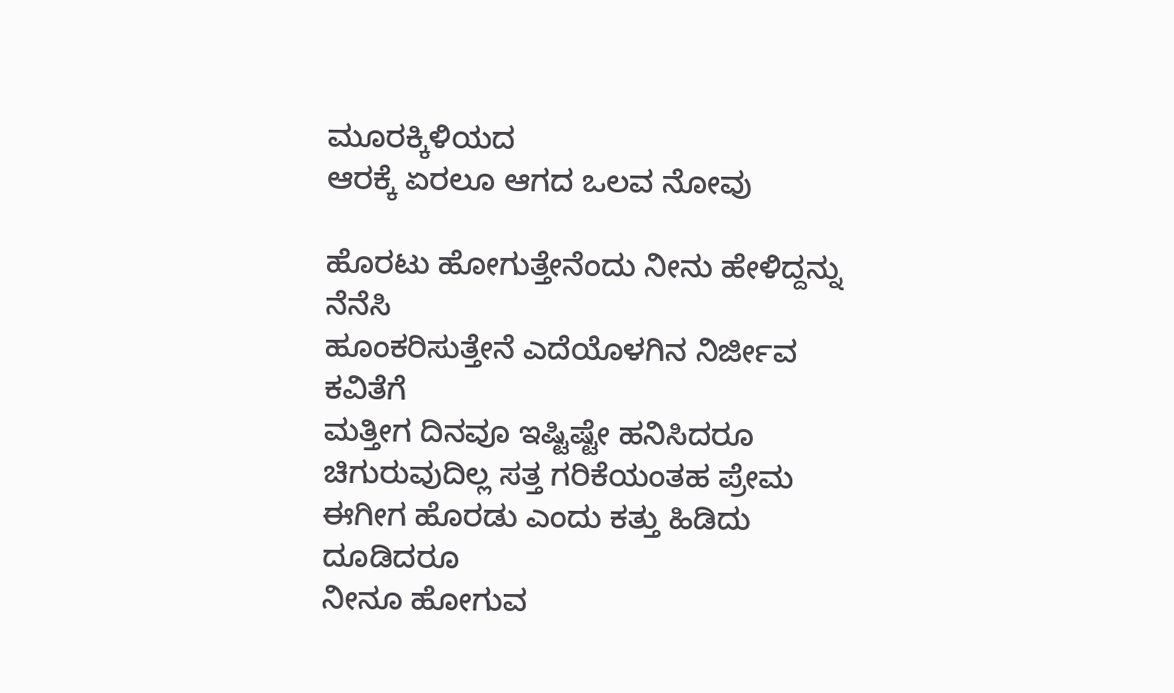ಮೂರಕ್ಕಿಳಿಯದ
ಆರಕ್ಕೆ ಏರಲೂ ಆಗದ ಒಲವ ನೋವು

ಹೊರಟು ಹೋಗುತ್ತೇನೆಂದು ನೀನು ಹೇಳಿದ್ದನ್ನು ನೆನೆಸಿ
ಹೂಂಕರಿಸುತ್ತೇನೆ ಎದೆಯೊಳಗಿನ ನಿರ್ಜೀವ ಕವಿತೆಗೆ
ಮತ್ತೀಗ ದಿನವೂ ಇಷ್ಟಿಷ್ಟೇ ಹನಿಸಿದರೂ
ಚಿಗುರುವುದಿಲ್ಲ ಸತ್ತ ಗರಿಕೆಯಂತಹ ಪ್ರೇಮ
ಈಗೀಗ ಹೊರಡು ಎಂದು ಕತ್ತು ಹಿಡಿದು ದೂಡಿದರೂ
ನೀನೂ ಹೋಗುವ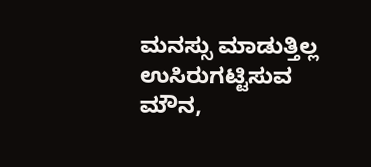ಮನಸ್ಸು ಮಾಡುತ್ತಿಲ್ಲ
ಉಸಿರುಗಟ್ಟಿಸುವ ಮೌನ,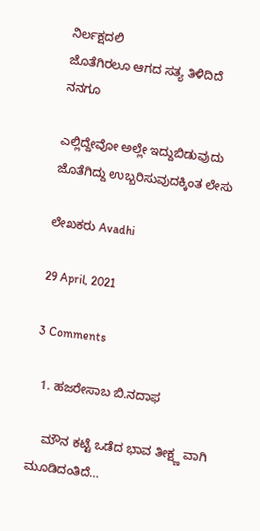ನಿರ್ಲಕ್ಷದಲಿ
ಜೊತೆಗಿರಲೂ ಆಗದ ಸತ್ಯ ತಿಳಿದಿದೆ ನನಗೂ

ಎಲ್ಲಿದ್ದೇವೋ ಅಲ್ಲೇ ಇದ್ದುಬಿಡುವುದು
ಜೊತೆಗಿದ್ದು ಉಬ್ಬರಿಸುವುದಕ್ಕಿಂತ ಲೇಸು

ಲೇಖಕರು Avadhi

29 April, 2021

3 Comments

  1. ಹಜರೇಸಾಬ ಬಿ.ನದಾಫ

    ಮೌನ ಕಟ್ಟೆ ಒಡೆದ ಭಾವ ತೀಕ್ಷ್ಣ ವಾಗಿ ಮೂಡಿದಂತಿದೆ…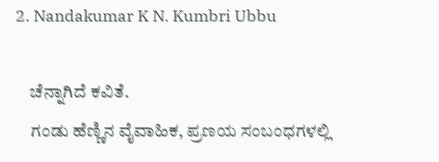2. Nandakumar K N. Kumbri Ubbu

    ಚೆನ್ನಾಗಿದೆ ಕವಿತೆ.
    ಗಂಡು ಹೆಣ್ಣಿನ ವೈವಾಹಿಕ, ಪ್ರಣಯ ಸಂಬಂಧಗಳಲ್ಲಿ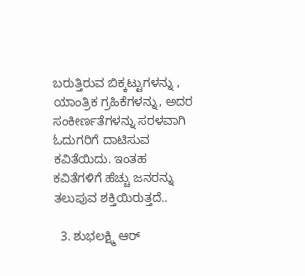ಬರುತ್ತಿರುವ ಬಿಕ್ಕಟ್ಟುಗಳನ್ನು , ಯಾಂತ್ರಿಕ ಗ್ರಹಿಕೆಗಳನ್ನು, ಅದರ ಸಂಕೀರ್ಣತೆಗಳನ್ನು ಸರಳವಾಗಿ ಓದುಗರಿಗೆ ದಾಟಿಸುವ ಕವಿತೆಯಿದು. ಇಂತಹ ಕವಿತೆಗಳಿಗೆ ಹೆಚ್ಚು ಜನರನ್ನು ತಲುಪುವ ಶಕ್ತಿಯಿರುತ್ತದೆ..

  3. ಶುಭಲಕ್ಷ್ಮಿ ಆರ್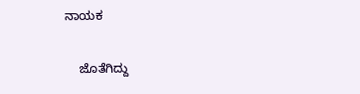ನಾಯಕ

    ಜೊತೆಗಿದ್ದು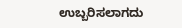ಉಬ್ಬರಿಸಲಾಗದು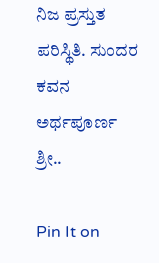ನಿಜ ಪ್ರಸ್ತುತ ಪರಿಸ್ಥಿತಿ. ಸುಂದರ ಕವನ ಅರ್ಥಪೂರ್ಣ ಶ್ರೀ..

Pin It on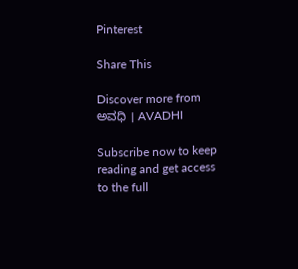Pinterest

Share This

Discover more from ಅವಧಿ । AVADHI

Subscribe now to keep reading and get access to the full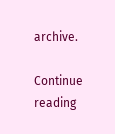archive.

Continue reading